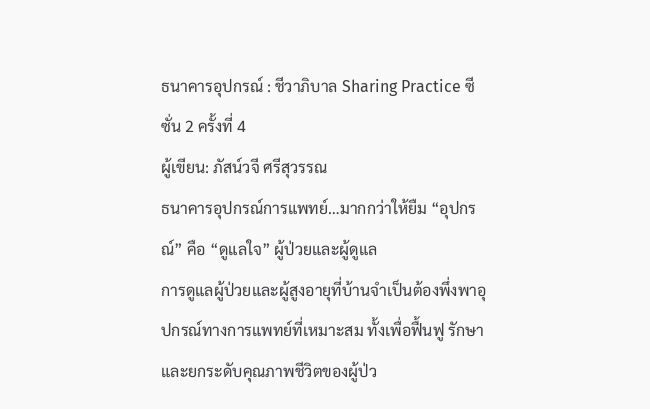ธนาคารอุปกรณ์ : ชีวาภิบาล Sharing Practice ซีซั่น 2 ครั้งที่ 4
ผู้เขียน: ภัสน์วจี ศรีสุวรรณ
ธนาคารอุปกรณ์การแพทย์…มากกว่าให้ยืม “อุปกรณ์” คือ “ดูแลใจ” ผู้ป่วยและผู้ดูแล
การดูแลผู้ป่วยและผู้สูงอายุที่บ้านจำเป็นต้องพึ่งพาอุปกรณ์ทางการแพทย์ที่เหมาะสม ทั้งเพื่อฟื้นฟู รักษา และยกระดับคุณภาพชีวิตของผู้ป่ว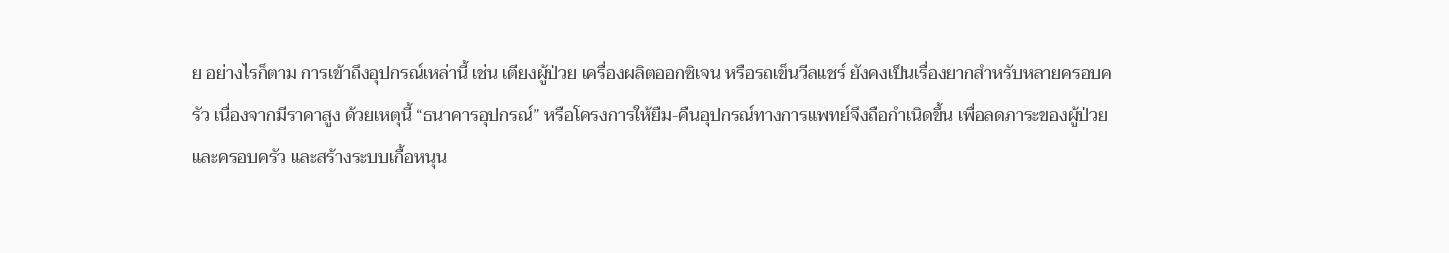ย อย่างไรก็ตาม การเข้าถึงอุปกรณ์เหล่านี้ เช่น เตียงผู้ป่วย เครื่องผลิตออกซิเจน หรือรถเข็นวีลแชร์ ยังคงเป็นเรื่องยากสำหรับหลายครอบครัว เนื่องจากมีราคาสูง ด้วยเหตุนี้ “ธนาคารอุปกรณ์” หรือโครงการให้ยืม-คืนอุปกรณ์ทางการแพทย์จึงถือกำเนิดขึ้น เพื่อลดภาระของผู้ป่วยและครอบครัว และสร้างระบบเกื้อหนุน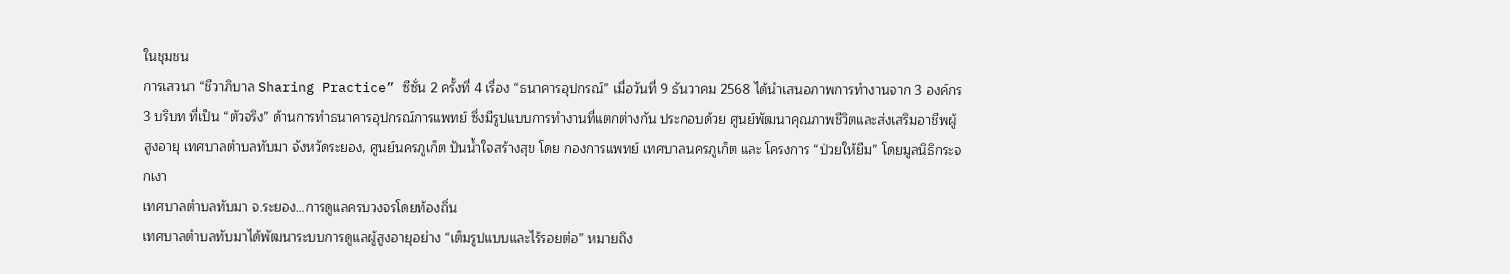ในชุมชน
การเสวนา “ชีวาภิบาล Sharing Practice” ซีซั่น 2 ครั้งที่ 4 เรื่อง “ธนาคารอุปกรณ์” เมื่อวันที่ 9 ธันวาคม 2568 ได้นำเสนอภาพการทำงานจาก 3 องค์กร 3 บริบท ที่เป็น “ตัวจริง” ด้านการทำธนาคารอุปกรณ์การแพทย์ ซึ่งมีรูปแบบการทำงานที่แตกต่างกัน ประกอบด้วย ศูนย์พัฒนาคุณภาพชีวิตและส่งเสริมอาชีพผู้สูงอายุ เทศบาลตำบลทับมา จังหวัดระยอง, ศูนย์นครภูเก็ต ปันน้ำใจสร้างสุข โดย กองการแพทย์ เทศบาลนครภูเก็ต และ โครงการ “ป่วยให้ยืม” โดยมูลนิธิกระจกเงา
เทศบาลตำบลทับมา จ.ระยอง…การดูแลครบวงจรโดยท้องถิ่น
เทศบาลตำบลทับมาได้พัฒนาระบบการดูแลผู้สูงอายุอย่าง “เต็มรูปแบบและไร้รอยต่อ” หมายถึง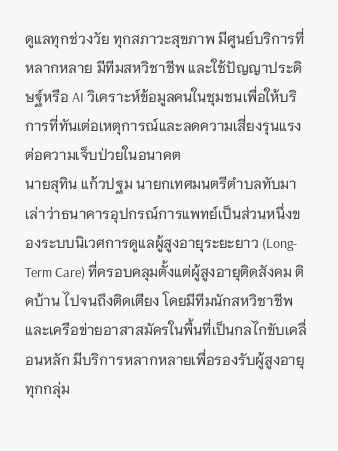ดูแลทุกช่วงวัย ทุกสภาวะสุขภาพ มีศูนย์บริการที่หลากหลาย มีทีมสหวิชาชีพ และใช้ปัญญาประดิษฐ์หรือ AI วิเคราะห์ข้อมูลคนในชุมชนเพื่อให้บริการที่ทันเต่อเหตุการณ์และลดความเสี่ยงรุนแรงต่อความเจ็บป่วยในอนาคต
นายสุทิน แก้วปฐม นายกเทศมนตรีตำบลทับมา เล่าว่าธนาคารอุปกรณ์การแพทย์เป็นส่วนหนึ่งของระบบนิเวศการดูแลผู้สูงอายุระยะยาว (Long-Term Care) ที่ครอบคลุมตั้งแต่ผู้สูงอายุติดสังคม ติดบ้าน ไปจนถึงติดเตียง โดยมีทีมนักสหวิชาชีพและเครือข่ายอาสาสมัครในพื้นที่เป็นกลไกขับเคลื่อนหลัก มีบริการหลากหลายเพื่อรองรับผู้สูงอายุทุกกลุ่ม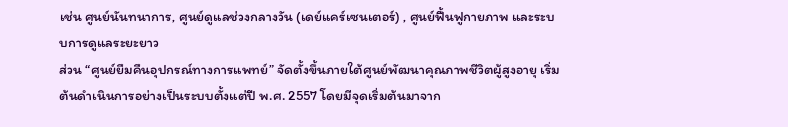เช่น ศูนย์นันทนาการ, ศูนย์ดูแลช่วงกลางวัน (เดย์แคร์เซนเตอร์) , ศูนย์ฟื้นฟูกายภาพ และระบบการดูแลระยะยาว
ส่วน “ศูนย์ยืมคืนอุปกรณ์ทางการแพทย์” จัดตั้งขึ้นภายใต้ศูนย์พัฒนาคุณภาพชีวิตผู้สูงอายุ เริ่มต้นดำเนินการอย่างเป็นระบบตั้งแต่ปี พ.ศ. 2557 โดยมีจุดเริ่มต้นมาจาก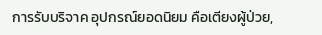การรับบริจาค อุปกรณ์ยอดนิยม คือเตียงผู้ป่วย,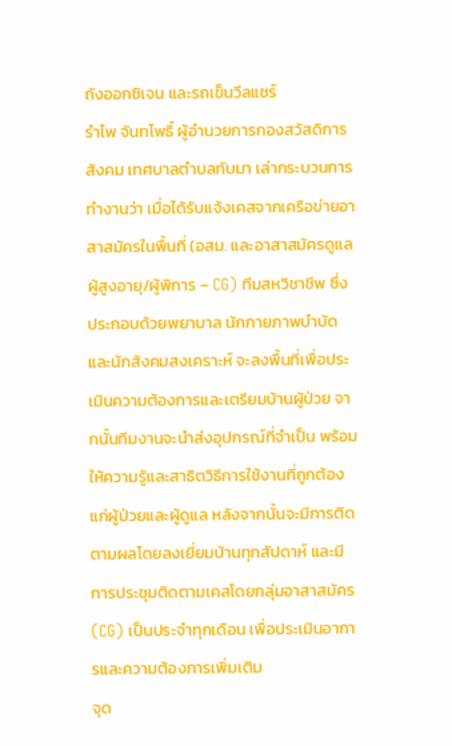ถังออกซิเจน และรถเข็นวีลแชร์
รำไพ จันทโพธิ์ ผู้อำนวยการกองสวัสดิการสังคม เทศบาลตำบลทับมา เล่ากระบวนการทำงานว่า เมื่อได้รับแจ้งเคสจากเครือข่ายอาสาสมัครในพื้นที่ (อสม. และอาสาสมัครดูแลผู้สูงอายุ/ผู้พิการ – CG) ทีมสหวิชาชีพ ซึ่งประกอบด้วยพยาบาล นักกายภาพบำบัด และนักสังคมสงเคราะห์ จะลงพื้นที่เพื่อประเมินความต้องการและเตรียมบ้านผู้ป่วย จากนั้นทีมงานจะนำส่งอุปกรณ์ที่จำเป็น พร้อมให้ความรู้และสาธิตวิธีการใช้งานที่ถูกต้องแก่ผู้ป่วยและผู้ดูแล หลังจากนั้นจะมีการติดตามผลโดยลงเยี่ยมบ้านทุกสัปดาห์ และมีการประชุมติดตามเคสโดยกลุ่มอาสาสมัคร (CG) เป็นประจำทุกเดือน เพื่อประเมินอาการและความต้องการเพิ่มเติม
จุด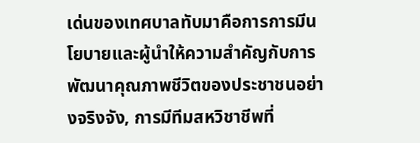เด่นของเทศบาลทับมาคือการการมีนโยบายและผู้นำให้ความสำคัญกับการพัฒนาคุณภาพชีวิตของประชาชนอย่างจริงจัง, การมีทีมสหวิชาชีพที่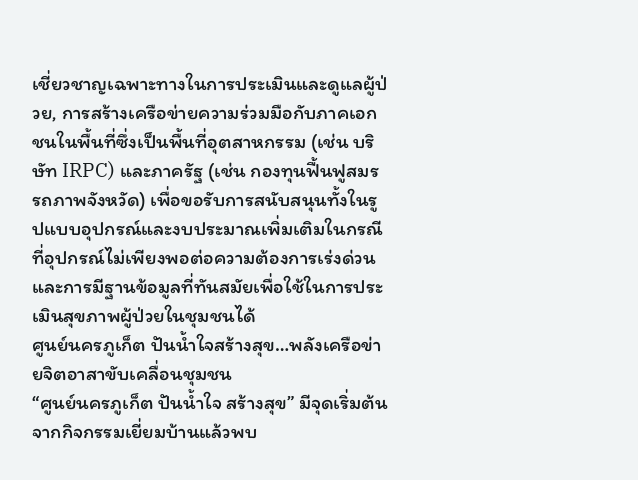เชี่ยวชาญเฉพาะทางในการประเมินและดูแลผู้ป่วย, การสร้างเครือข่ายความร่วมมือกับภาคเอกชนในพื้นที่ซึ่งเป็นพื้นที่อุตสาหกรรม (เช่น บริษัท IRPC) และภาครัฐ (เช่น กองทุนฟื้นฟูสมรรถภาพจังหวัด) เพื่อขอรับการสนับสนุนทั้งในรูปแบบอุปกรณ์และงบประมาณเพิ่มเติมในกรณีที่อุปกรณ์ไม่เพียงพอต่อความต้องการเร่งด่วน และการมีฐานข้อมูลที่ทันสมัยเพื่อใช้ในการประเมินสุขภาพผู้ป่วยในชุมชนได้
ศูนย์นครภูเก็ต ปันน้ำใจสร้างสุข…พลังเครือข่ายจิตอาสาขับเคลื่อนชุมชน
“ศูนย์นครภูเก็ต ปันน้ำใจ สร้างสุข” มีจุดเริ่มต้นจากกิจกรรมเยี่ยมบ้านแล้วพบ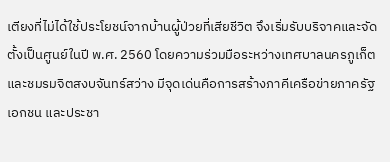เตียงที่ไม่ได้ใช้ประโยชน์จากบ้านผู้ป่วยที่เสียชีวิต จึงเริ่มรับบริจาคและจัดตั้งเป็นศูนย์ในปี พ.ศ. 2560 โดยความร่วมมือระหว่างเทศบาลนครภูเก็ตและชมรมจิตสงบจันทร์สว่าง มีจุดเด่นคือการสร้างภาคีเครือข่ายภาครัฐ เอกชน และประชา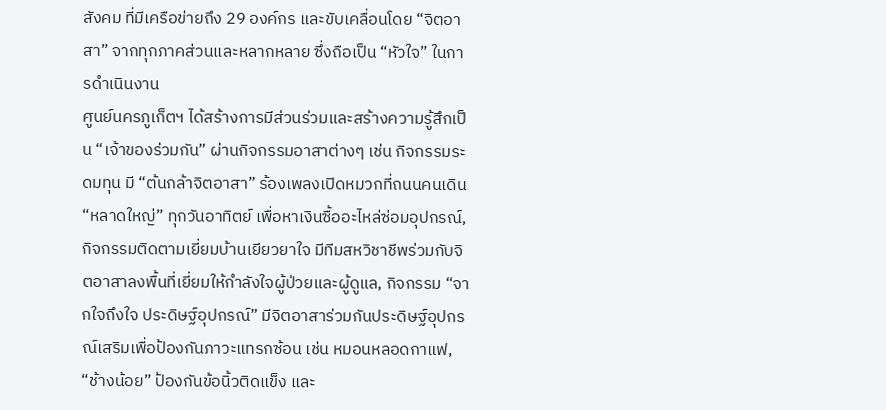สังคม ที่มีเครือข่ายถึง 29 องค์กร และขับเคลื่อนโดย “จิตอาสา” จากทุกภาคส่วนและหลากหลาย ซึ่งถือเป็น “หัวใจ” ในการดำเนินงาน
ศูนย์นครภูเก็ตฯ ได้สร้างการมีส่วนร่วมและสร้างความรู้สึกเป็น “เจ้าของร่วมกัน” ผ่านกิจกรรมอาสาต่างๆ เช่น กิจกรรมระดมทุน มี “ต้นกล้าจิตอาสา” ร้องเพลงเปิดหมวกที่ถนนคนเดิน “หลาดใหญ่” ทุกวันอาทิตย์ เพื่อหาเงินซื้ออะไหล่ซ่อมอุปกรณ์, กิจกรรมติดตามเยี่ยมบ้านเยียวยาใจ มีทีมสหวิชาชีพร่วมกับจิตอาสาลงพื้นที่เยี่ยมให้กำลังใจผู้ป่วยและผู้ดูแล, กิจกรรม “จากใจถึงใจ ประดิษฐ์อุปกรณ์” มีจิตอาสาร่วมกันประดิษฐ์อุปกรณ์เสริมเพื่อป้องกันภาวะแทรกซ้อน เช่น หมอนหลอดกาแฟ, “ช้างน้อย” ป้องกันข้อนิ้วติดแข็ง และ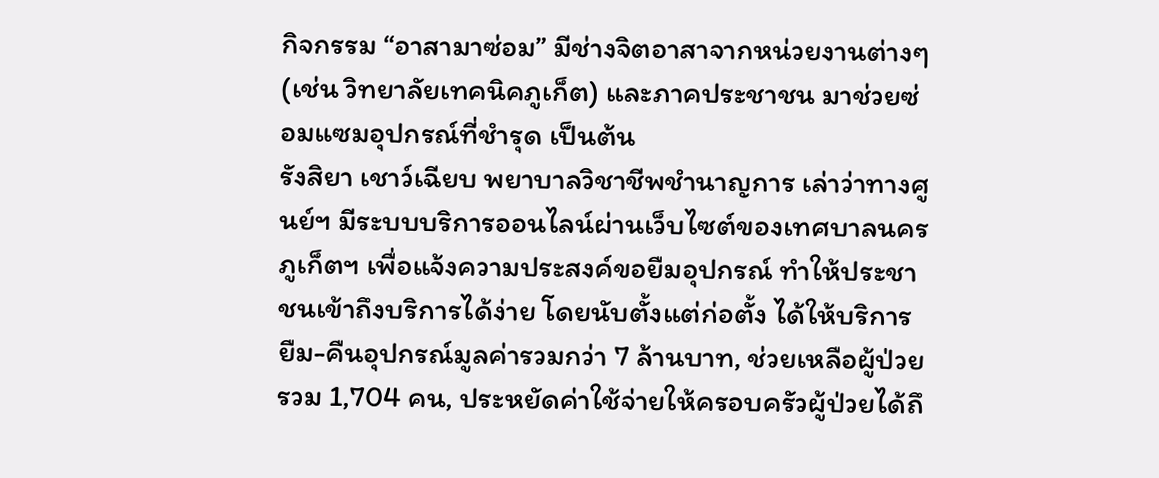กิจกรรม “อาสามาซ่อม” มีช่างจิตอาสาจากหน่วยงานต่างๆ (เช่น วิทยาลัยเทคนิคภูเก็ต) และภาคประชาชน มาช่วยซ่อมแซมอุปกรณ์ที่ชำรุด เป็นต้น
รังสิยา เชาว์เฉียบ พยาบาลวิชาชีพชำนาญการ เล่าว่าทางศูนย์ฯ มีระบบบริการออนไลน์ผ่านเว็บไซต์ของเทศบาลนครภูเก็ตฯ เพื่อแจ้งความประสงค์ขอยืมอุปกรณ์ ทำให้ประชาชนเข้าถึงบริการได้ง่าย โดยนับตั้งแต่ก่อตั้ง ได้ให้บริการยืม-คืนอุปกรณ์มูลค่ารวมกว่า 7 ล้านบาท, ช่วยเหลือผู้ป่วยรวม 1,704 คน, ประหยัดค่าใช้จ่ายให้ครอบครัวผู้ป่วยได้ถึ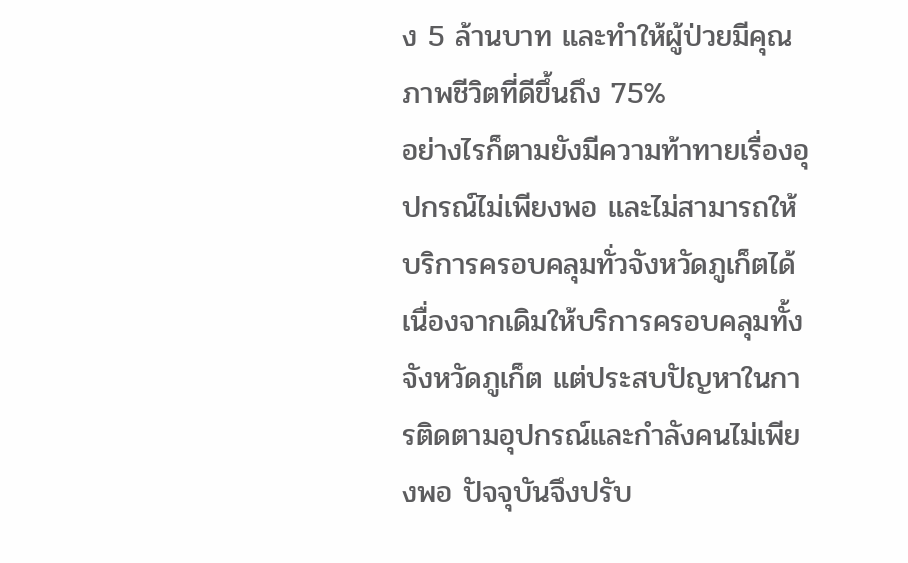ง 5 ล้านบาท และทำให้ผู้ป่วยมีคุณภาพชีวิตที่ดีขึ้นถึง 75%
อย่างไรก็ตามยังมีความท้าทายเรื่องอุปกรณ์ไม่เพียงพอ และไม่สามารถให้บริการครอบคลุมทั่วจังหวัดภูเก็ตได้ เนื่องจากเดิมให้บริการครอบคลุมทั้งจังหวัดภูเก็ต แต่ประสบปัญหาในการติดตามอุปกรณ์และกำลังคนไม่เพียงพอ ปัจจุบันจึงปรับ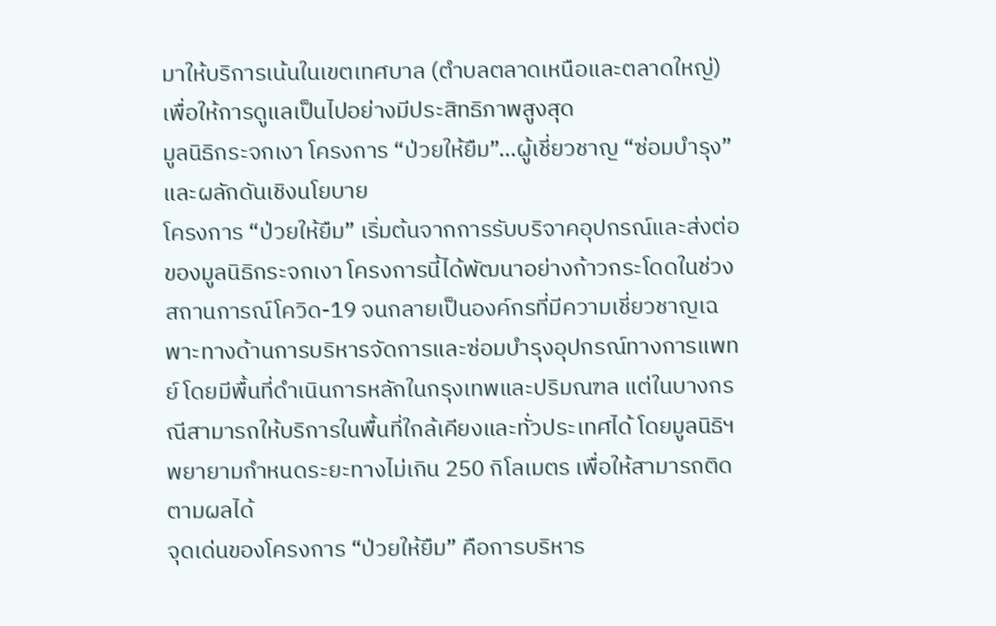มาให้บริการเน้นในเขตเทศบาล (ตำบลตลาดเหนือและตลาดใหญ่) เพื่อให้การดูแลเป็นไปอย่างมีประสิทธิภาพสูงสุด
มูลนิธิกระจกเงา โครงการ “ป่วยให้ยืม”…ผู้เชี่ยวชาญ “ซ่อมบำรุง” และผลักดันเชิงนโยบาย
โครงการ “ป่วยให้ยืม” เริ่มต้นจากการรับบริจาคอุปกรณ์และส่งต่อของมูลนิธิกระจกเงา โครงการนี้ได้พัฒนาอย่างก้าวกระโดดในช่วงสถานการณ์โควิด-19 จนกลายเป็นองค์กรที่มีความเชี่ยวชาญเฉพาะทางด้านการบริหารจัดการและซ่อมบำรุงอุปกรณ์ทางการแพทย์ โดยมีพื้นที่ดำเนินการหลักในกรุงเทพและปริมณฑล แต่ในบางกรณีสามารถให้บริการในพื้นที่ใกล้เคียงและทั่วประเทศได้ โดยมูลนิธิฯ พยายามกำหนดระยะทางไม่เกิน 250 กิโลเมตร เพื่อให้สามารถติดตามผลได้
จุดเด่นของโครงการ “ป่วยให้ยืม” คือการบริหาร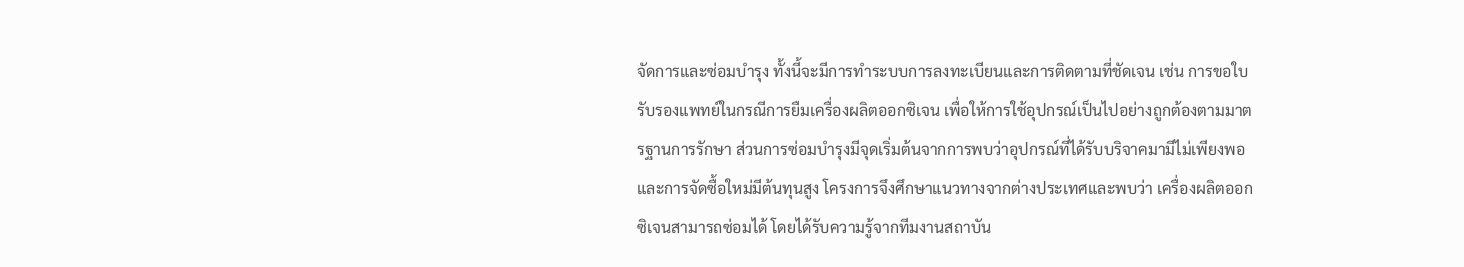จัดการและซ่อมบำรุง ทั้งนี้จะมีการทำระบบการลงทะเบียนและการติดตามที่ชัดเจน เช่น การขอใบรับรองแพทย์ในกรณีการยืมเครื่องผลิตออกซิเจน เพื่อให้การใช้อุปกรณ์เป็นไปอย่างถูกต้องตามมาตรฐานการรักษา ส่วนการซ่อมบำรุงมีจุดเริ่มต้นจากการพบว่าอุปกรณ์ที่ได้รับบริจาคมามีไม่เพียงพอ และการจัดซื้อใหม่มีต้นทุนสูง โครงการจึงศึกษาแนวทางจากต่างประเทศและพบว่า เครื่องผลิตออกซิเจนสามารถซ่อมได้ โดยได้รับความรู้จากทีมงานสถาบัน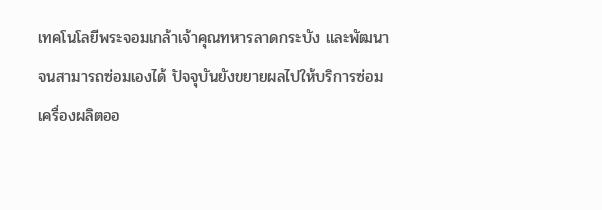เทคโนโลยีพระจอมเกล้าเจ้าคุณทหารลาดกระบัง และพัฒนาจนสามารถซ่อมเองได้ ปัจจุบันยังขยายผลไปให้บริการซ่อมเครื่องผลิตออ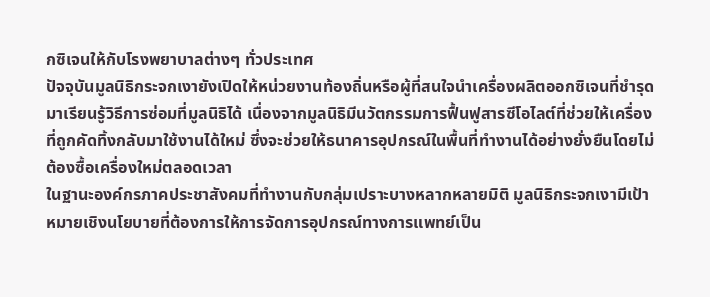กซิเจนให้กับโรงพยาบาลต่างๆ ทั่วประเทศ
ปัจจุบันมูลนิธิกระจกเงายังเปิดให้หน่วยงานท้องถิ่นหรือผู้ที่สนใจนำเครื่องผลิตออกซิเจนที่ชำรุดมาเรียนรู้วิธีการซ่อมที่มูลนิธิได้ เนื่องจากมูลนิธิมีนวัตกรรมการฟื้นฟูสารซีโอไลต์ที่ช่วยให้เครื่องที่ถูกคัดทิ้งกลับมาใช้งานได้ใหม่ ซึ่งจะช่วยให้ธนาคารอุปกรณ์ในพื้นที่ทำงานได้อย่างยั่งยืนโดยไม่ต้องซื้อเครื่องใหม่ตลอดเวลา
ในฐานะองค์กรภาคประชาสังคมที่ทำงานกับกลุ่มเปราะบางหลากหลายมิติ มูลนิธิกระจกเงามีเป้าหมายเชิงนโยบายที่ต้องการให้การจัดการอุปกรณ์ทางการแพทย์เป็น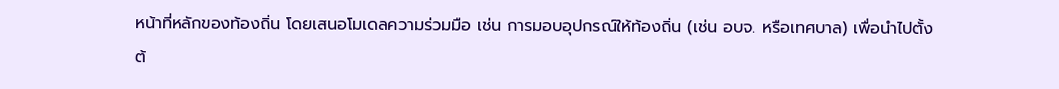หน้าที่หลักของท้องถิ่น โดยเสนอโมเดลความร่วมมือ เช่น การมอบอุปกรณ์ให้ท้องถิ่น (เช่น อบจ. หรือเทศบาล) เพื่อนำไปตั้งต้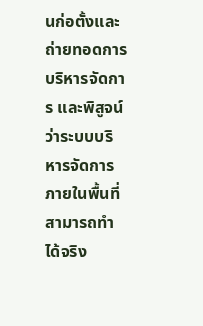นก่อตั้งและถ่ายทอดการบริหารจัดการ และพิสูจน์ว่าระบบบริหารจัดการภายในพื้นที่สามารถทำได้จริง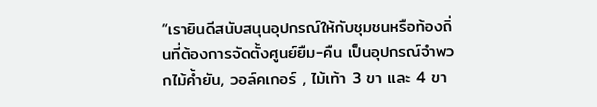“เรายินดีสนับสนุนอุปกรณ์ให้กับชุมชนหรือท้องถิ่นที่ต้องการจัดตั้งศูนย์ยืม-คืน เป็นอุปกรณ์จำพวกไม้ค้ำยัน, วอล์คเกอร์ , ไม้เท้า 3 ขา และ 4 ขา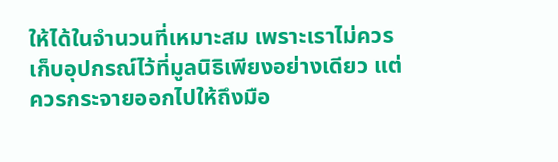ให้ได้ในจำนวนที่เหมาะสม เพราะเราไม่ควรเก็บอุปกรณ์ไว้ที่มูลนิธิเพียงอย่างเดียว แต่ควรกระจายออกไปให้ถึงมือ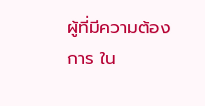ผู้ที่มีความต้องการ ใน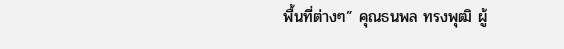พื้นที่ต่างๆ” คุณธนพล ทรงพุฒิ ผู้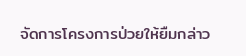จัดการโครงการป่วยให้ยืมกล่าว